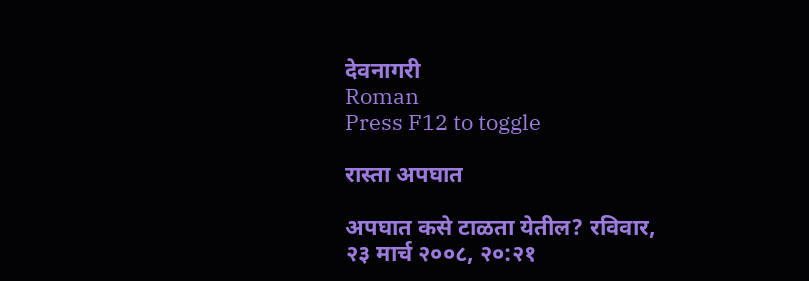देवनागरी
Roman
Press F12 to toggle

रास्ता अपघात

अपघात कसे टाळता येतील? रविवार, २३ मार्च २००८, २०:२१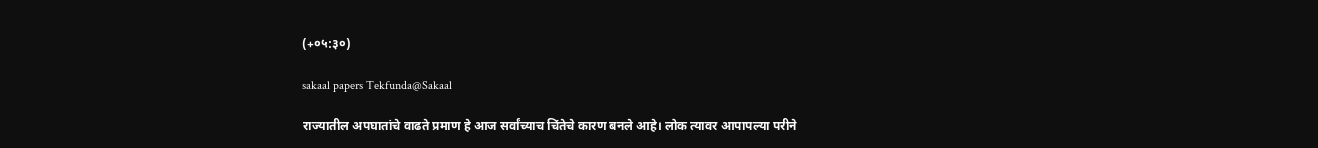(+०५:३०)

sakaal papers Tekfunda@Sakaal

राज्यातील अपघातांचे वाढते प्रमाण हे आज सर्वांच्याच चिंतेचे कारण बनले आहे। लोक त्यावर आपापल्या परीने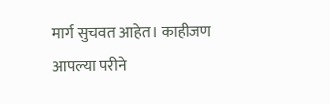मार्ग सुचवत आहेत। काहीजण आपल्या परीने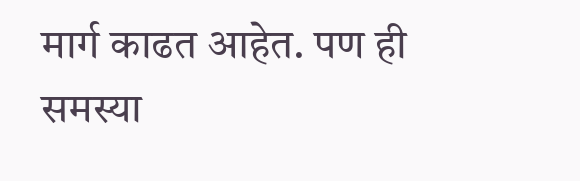मार्ग काढत आहेत. पण ही समस्या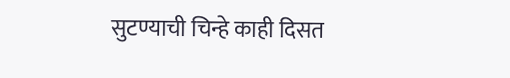सुटण्याची चिन्हे काही दिसत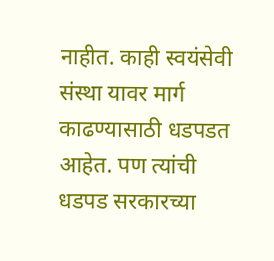नाहीत. काही स्वयंसेवी संस्था यावर मार्ग काढण्यासाठी धडपडत आहेत. पण त्यांची धडपड सरकारच्या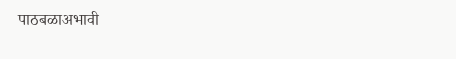पाठबळाअभावी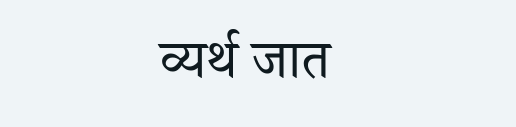व्यर्थ जात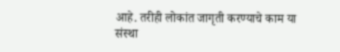आहे. तरीही लोकांत जागृती करण्याचे काम या संस्था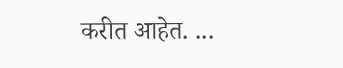करीत आहेत. ...